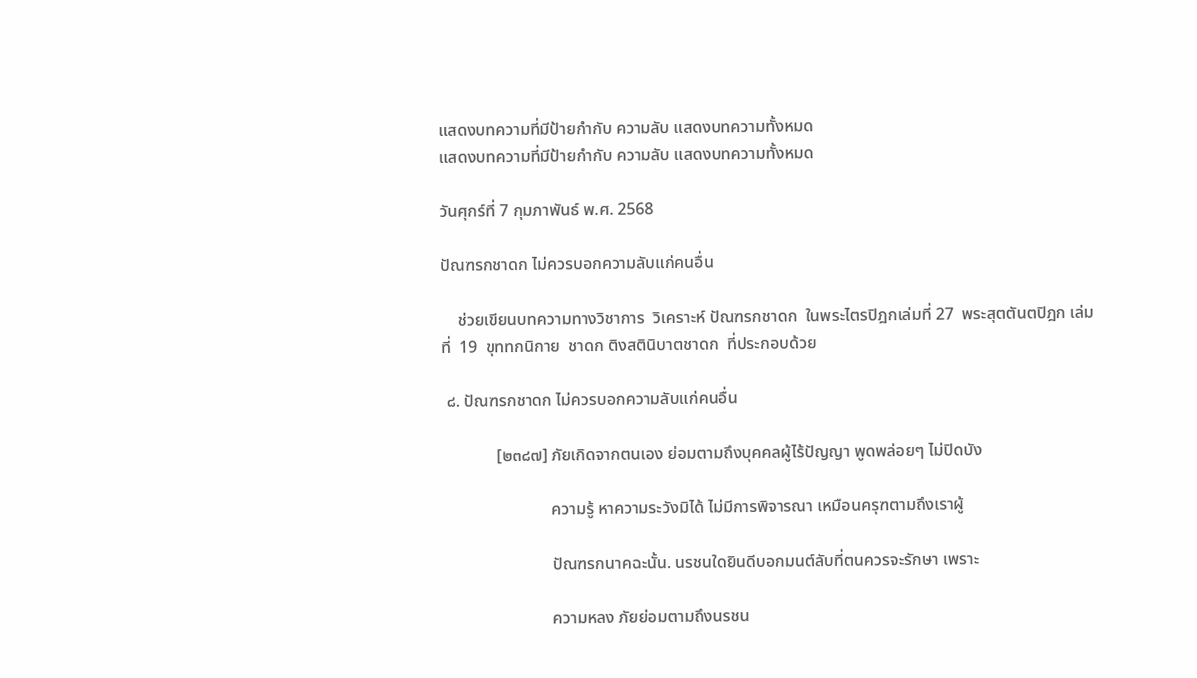แสดงบทความที่มีป้ายกำกับ ความลับ แสดงบทความทั้งหมด
แสดงบทความที่มีป้ายกำกับ ความลับ แสดงบทความทั้งหมด

วันศุกร์ที่ 7 กุมภาพันธ์ พ.ศ. 2568

ปัณฑรกชาดก ไม่ควรบอกความลับแก่คนอื่น

    ช่วยเขียนบทความทางวิชาการ  วิเคราะห์ ปัณฑรกชาดก  ในพระไตรปิฎกเล่มที่ 27  พระสุตตันตปิฎก เล่มที่  19  ขุททกนิกาย  ชาดก ติงสตินิบาตชาดก  ที่ประกอบด้วย

 ๘. ปัณฑรกชาดก ไม่ควรบอกความลับแก่คนอื่น

             [๒๓๘๗] ภัยเกิดจากตนเอง ย่อมตามถึงบุคคลผู้ไร้ปัญญา พูดพล่อยๆ ไม่ปิดบัง

                          ความรู้ หาความระวังมิได้ ไม่มีการพิจารณา เหมือนครุฑตามถึงเราผู้

                          ปัณฑรกนาคฉะนั้น. นรชนใดยินดีบอกมนต์ลับที่ตนควรจะรักษา เพราะ

                          ความหลง ภัยย่อมตามถึงนรชน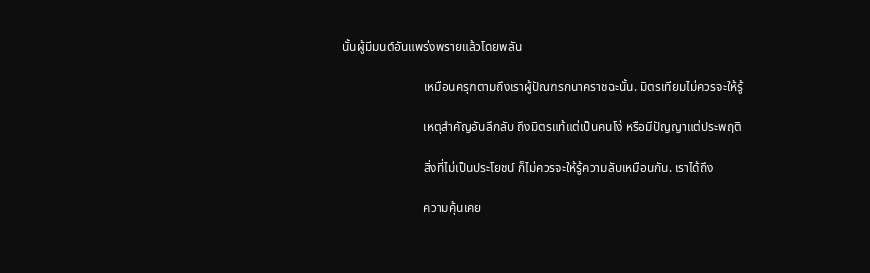นั้นผู้มีมนต์อันแพร่งพรายแล้วโดยพลัน

                          เหมือนครุฑตามถึงเราผู้ปัณฑรกนาคราชฉะนั้น. มิตรเทียมไม่ควรจะให้รู้

                          เหตุสำคัญอันลึกลับ ถึงมิตรแท้แต่เป็นคนโง่ หรือมีปัญญาแต่ประพฤติ

                          สิ่งที่ไม่เป็นประโยชน์ ก็ไม่ควรจะให้รู้ความลับเหมือนกัน. เราได้ถึง

                          ความคุ้นเคย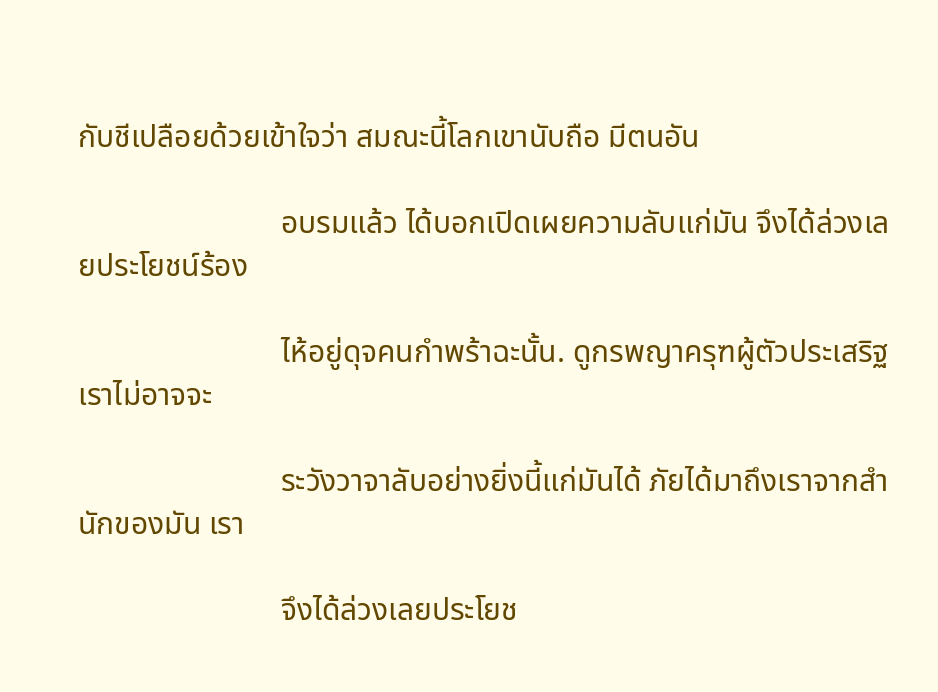กับชีเปลือยด้วยเข้าใจว่า สมณะนี้โลกเขานับถือ มีตนอัน

                          อบรมแล้ว ได้บอกเปิดเผยความลับแก่มัน จึงได้ล่วงเลยประโยชน์ร้อง

                          ไห้อยู่ดุจคนกำพร้าฉะนั้น. ดูกรพญาครุฑผู้ตัวประเสริฐ เราไม่อาจจะ

                          ระวังวาจาลับอย่างยิ่งนี้แก่มันได้ ภัยได้มาถึงเราจากสำนักของมัน เรา

                          จึงได้ล่วงเลยประโยช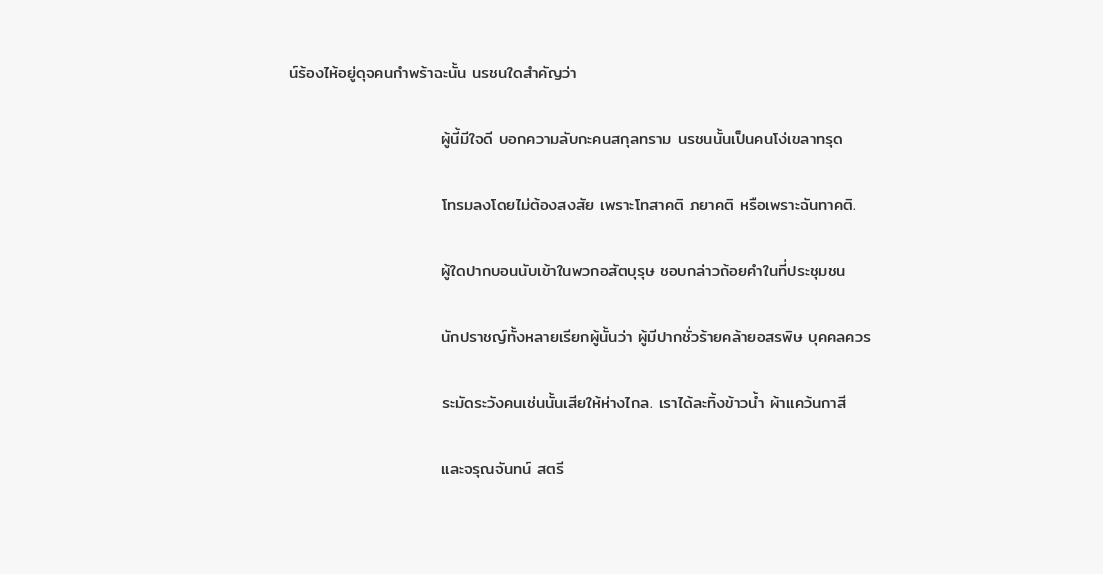น์ร้องไห้อยู่ดุจคนกำพร้าฉะนั้น นรชนใดสำคัญว่า

                          ผู้นี้มีใจดี บอกความลับกะคนสกุลทราม นรชนนั้นเป็นคนโง่เขลาทรุด

                          โทรมลงโดยไม่ต้องสงสัย เพราะโทสาคติ ภยาคติ หรือเพราะฉันทาคติ.

                          ผู้ใดปากบอนนับเข้าในพวกอสัตบุรุษ ชอบกล่าวถ้อยคำในที่ประชุมชน

                          นักปราชญ์ทั้งหลายเรียกผู้นั้นว่า ผู้มีปากชั่วร้ายคล้ายอสรพิษ บุคคลควร

                          ระมัดระวังคนเช่นนั้นเสียให้ห่างไกล. เราได้ละทิ้งข้าวน้ำ ผ้าแคว้นกาสี

                          และจรุณจันทน์ สตรี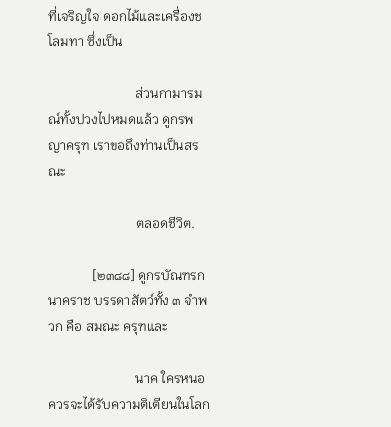ที่เจริญใจ ดอกไม้และเครื่องชโลมทา ซึ่งเป็น

                          ส่วนกามารมณ์ทั้งปวงไปหมดแล้ว ดูกรพญาครุฑ เราขอถึงท่านเป็นสรณะ

                          ตลอดชีวิต.

             [๒๓๘๘] ดูกรบัณฑรกนาคราช บรรดาสัตว์ทั้ง ๓ จำพวก คือ สมณะ ครุฑและ

                          นาค ใครหนอควรจะได้รับความติเตียนในโลก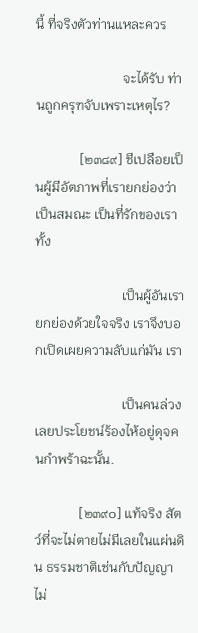นี้ ที่จริงตัวท่านแหละควร

                          จะได้รับ ท่านถูกครุฑจับเพราะเหตุไร?

             [๒๓๘๙] ชีเปลือยเป็นผู้มีอัตภาพที่เรายกย่องว่าเป็นสมณะ เป็นที่รักของเรา ทั้ง

                          เป็นผู้อันเรายกย่องด้วยใจจริง เราจึงบอกเปิดเผยความลับแก่มัน เรา

                          เป็นคนล่วงเลยประโยชน์ร้องไห้อยู่ดุจคนกำพร้าฉะนั้น.

             [๒๓๙๐] แท้จริง สัตว์ที่จะไม่ตายไม่มีเลยในแผ่นดิน ธรรมชาติเช่นกับปัญญาไม่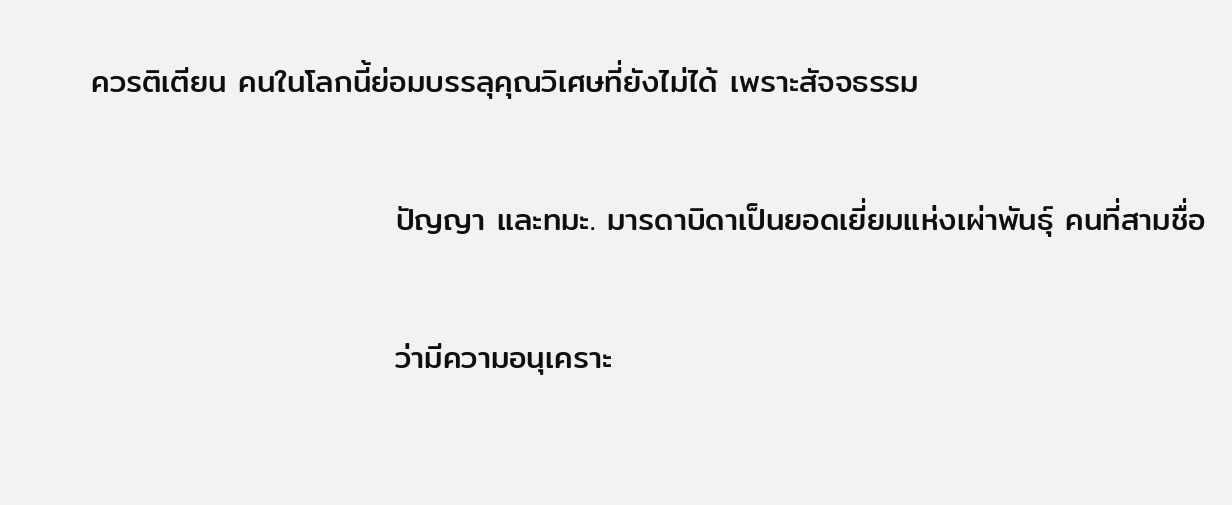ควรติเตียน คนในโลกนี้ย่อมบรรลุคุณวิเศษที่ยังไม่ได้ เพราะสัจจธรรม

                          ปัญญา และทมะ. มารดาบิดาเป็นยอดเยี่ยมแห่งเผ่าพันธุ์ คนที่สามชื่อ

                          ว่ามีความอนุเคราะ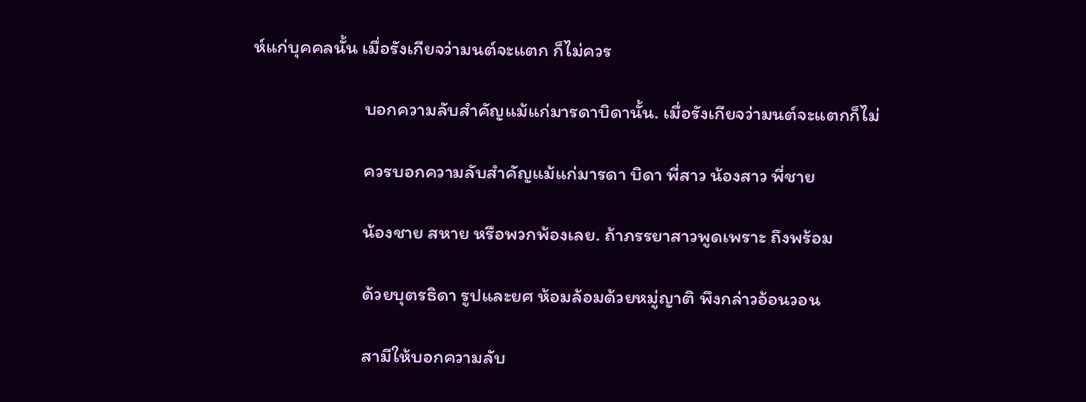ห์แก่บุคคลนั้น เมื่อรังเกียจว่ามนต์จะแตก ก็ไม่ควร

                          บอกความลับสำคัญแม้แก่มารดาบิดานั้น. เมื่อรังเกียจว่ามนต์จะแตกก็ไม่

                          ควรบอกความลับสำคัญแม้แก่มารดา บิดา พี่สาว น้องสาว พี่ชาย

                          น้องชาย สหาย หรือพวกพ้องเลย. ถ้าภรรยาสาวพูดเพราะ ถึงพร้อม

                          ด้วยบุตรธิดา รูปและยศ ห้อมล้อมด้วยหมู่ญาติ พึงกล่าวอ้อนวอน

                          สามีให้บอกความลับ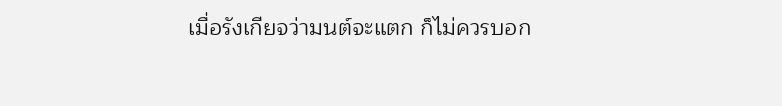เมื่อรังเกียจว่ามนต์จะแตก ก็ไม่ควรบอก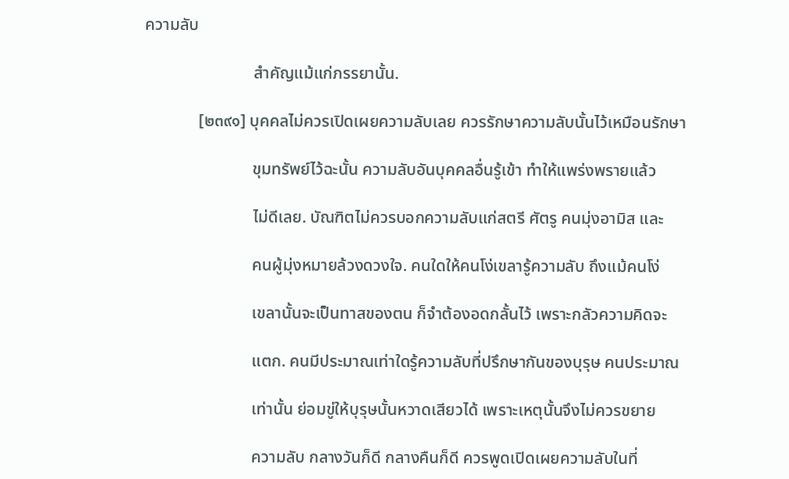ความลับ

                          สำคัญแม้แก่ภรรยานั้น.

             [๒๓๙๑] บุคคลไม่ควรเปิดเผยความลับเลย ควรรักษาความลับนั้นไว้เหมือนรักษา

                          ขุมทรัพย์ไว้ฉะนั้น ความลับอันบุคคลอื่นรู้เข้า ทำให้แพร่งพรายแล้ว

                          ไม่ดีเลย. บัณฑิตไม่ควรบอกความลับแก่สตรี ศัตรู คนมุ่งอามิส และ

                          คนผู้มุ่งหมายล้วงดวงใจ. คนใดให้คนโง่เขลารู้ความลับ ถึงแม้คนโง่

                          เขลานั้นจะเป็นทาสของตน ก็จำต้องอดกลั้นไว้ เพราะกลัวความคิดจะ

                          แตก. คนมีประมาณเท่าใดรู้ความลับที่ปรึกษากันของบุรุษ คนประมาณ

                          เท่านั้น ย่อมขู่ให้บุรุษนั้นหวาดเสียวได้ เพราะเหตุนั้นจึงไม่ควรขยาย

                          ความลับ กลางวันก็ดี กลางคืนก็ดี ควรพูดเปิดเผยความลับในที่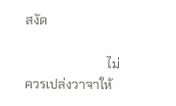สงัด

                          ไม่ควรเปล่งวาจาให้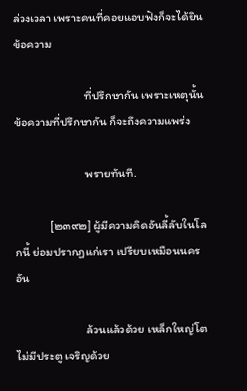ล่วงเวลา เพราะคนที่คอยแอบฟังก็จะได้ยินข้อความ

                          ที่ปรึกษากัน เพราะเหตุนั้น ข้อความที่ปรึกษากัน ก็จะถึงความแพร่ง

                          พรายทันที.

             [๒๓๙๒] ผู้มีความคิดอันลี้ลับในโลกนี้ ย่อมปรากฏแก่เรา เปรียบเหมือนนครอัน

                          ล้วนแล้วด้วย เหล็กใหญ่โต ไม่มีประตู เจริญด้วย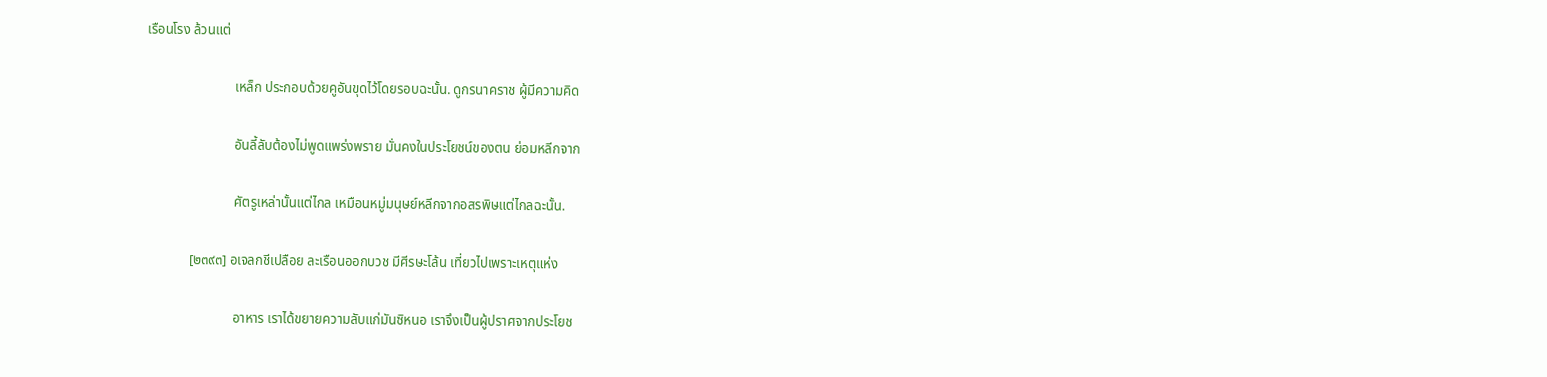เรือนโรง ล้วนแต่

                          เหล็ก ประกอบด้วยคูอันขุดไว้โดยรอบฉะนั้น. ดูกรนาคราช ผู้มีความคิด

                          อันลี้ลับต้องไม่พูดแพร่งพราย มั่นคงในประโยชน์ของตน ย่อมหลีกจาก

                          ศัตรูเหล่านั้นแต่ไกล เหมือนหมู่มนุษย์หลีกจากอสรพิษแต่ไกลฉะนั้น.

             [๒๓๙๓] อเจลกชีเปลือย ละเรือนออกบวช มีศีรษะโล้น เที่ยวไปเพราะเหตุแห่ง

                          อาหาร เราได้ขยายความลับแก่มันซิหนอ เราจึงเป็นผู้ปราศจากประโยช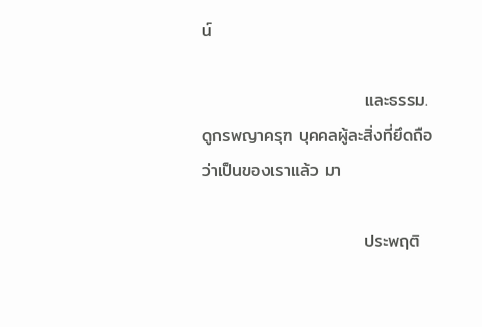น์

                          และธรรม. ดูกรพญาครุฑ บุคคลผู้ละสิ่งที่ยึดถือว่าเป็นของเราแล้ว มา

                          ประพฤติ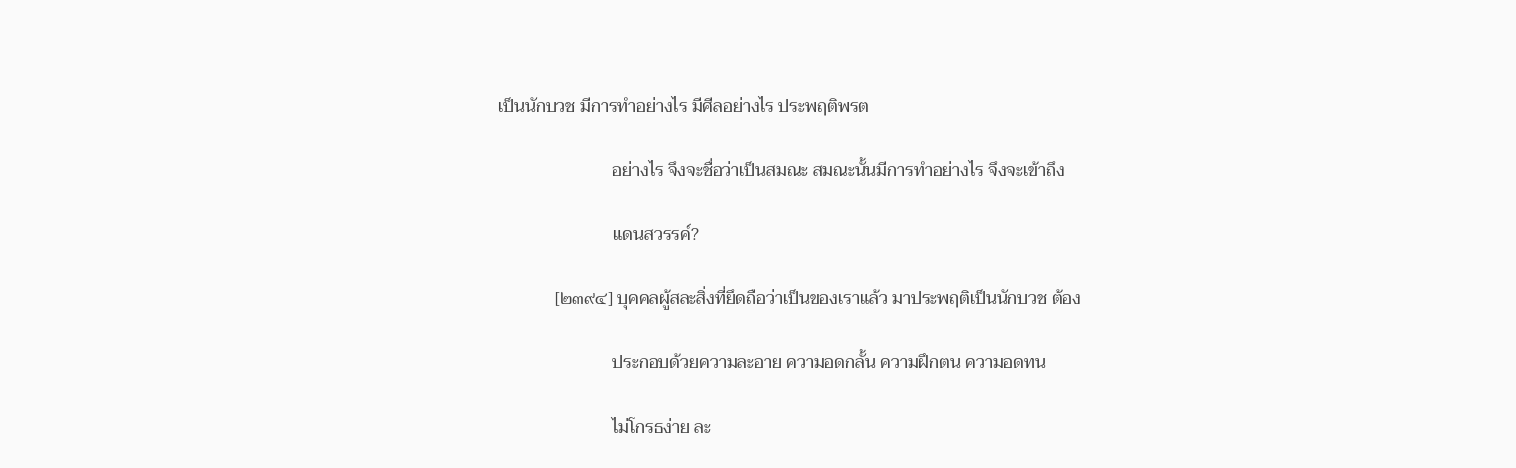เป็นนักบวช มีการทำอย่างไร มีศีลอย่างไร ประพฤติพรต

                          อย่างไร จึงจะชื่อว่าเป็นสมณะ สมณะนั้นมีการทำอย่างไร จึงจะเข้าถึง

                          แดนสวรรค์?

             [๒๓๙๔] บุคคลผู้สละสิ่งที่ยึดถือว่าเป็นของเราแล้ว มาประพฤติเป็นนักบวช ต้อง

                          ประกอบด้วยความละอาย ความอดกลั้น ความฝึกตน ความอดทน

                          ไม่โกรธง่าย ละ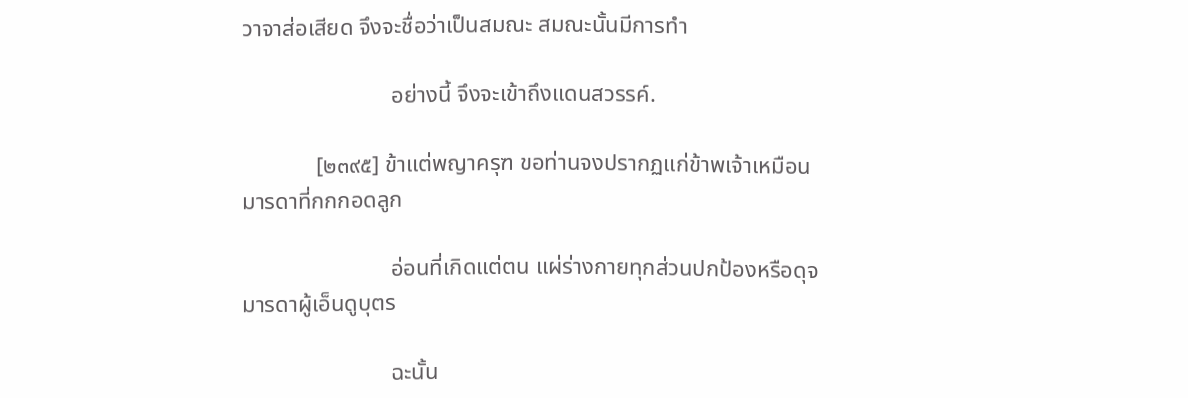วาจาส่อเสียด จึงจะชื่อว่าเป็นสมณะ สมณะนั้นมีการทำ

                          อย่างนี้ จึงจะเข้าถึงแดนสวรรค์.

             [๒๓๙๕] ข้าแต่พญาครุฑ ขอท่านจงปรากฏแก่ข้าพเจ้าเหมือนมารดาที่กกกอดลูก

                          อ่อนที่เกิดแต่ตน แผ่ร่างกายทุกส่วนปกป้องหรือดุจมารดาผู้เอ็นดูบุตร

                          ฉะนั้น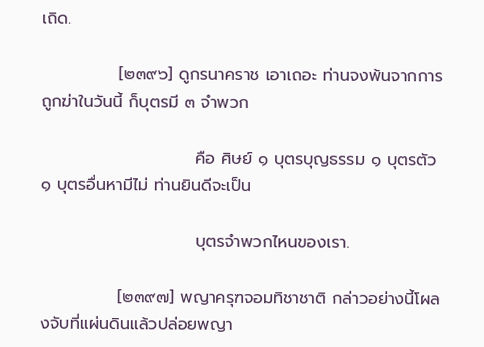เถิด.

             [๒๓๙๖] ดูกรนาคราช เอาเถอะ ท่านจงพ้นจากการถูกฆ่าในวันนี้ ก็บุตรมี ๓ จำพวก

                          คือ ศิษย์ ๑ บุตรบุญธรรม ๑ บุตรตัว ๑ บุตรอื่นหามีไม่ ท่านยินดีจะเป็น

                          บุตรจำพวกไหนของเรา.

             [๒๓๙๗] พญาครุฑจอมทิชาชาติ กล่าวอย่างนี้โผลงจับที่แผ่นดินแล้วปล่อยพญา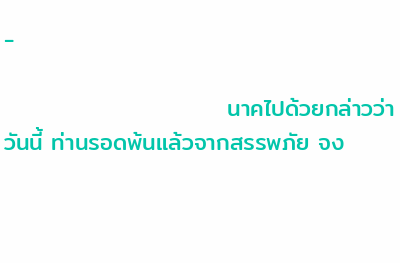-

                          นาคไปด้วยกล่าวว่า วันนี้ ท่านรอดพ้นแล้วจากสรรพภัย จง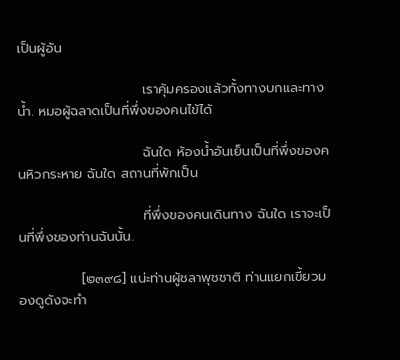เป็นผู้อัน

                          เราคุ้มครองแล้วทั้งทางบกและทางน้ำ. หมอผู้ฉลาดเป็นที่พึ่งของคนไข้ได้

                          ฉันใด ห้องน้ำอันเย็นเป็นที่พึ่งของคนหิวกระหาย ฉันใด สถานที่พักเป็น

                          ที่พึ่งของคนเดินทาง ฉันใด เราจะเป็นที่พึ่งของท่านฉันนั้น.

             [๒๓๙๘] แน่ะท่านผู้ชลาพุชชาติ ท่านแยกเขี้ยวมองดูดังจะทำ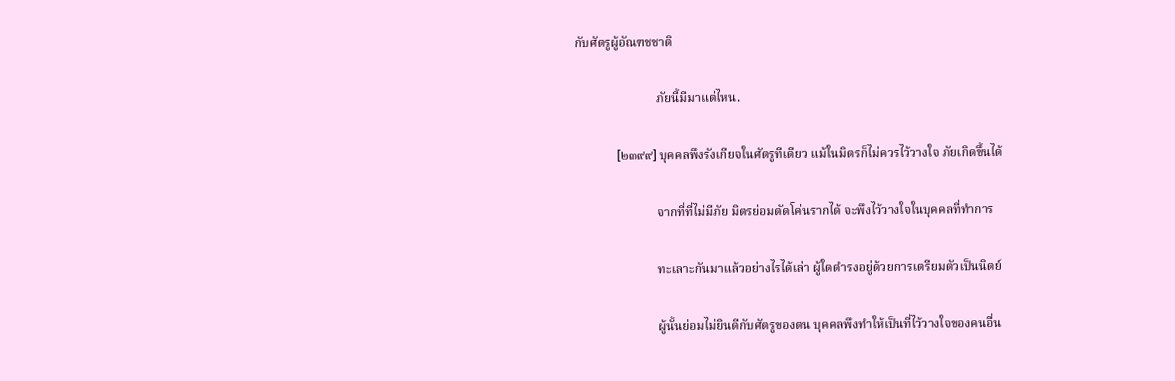กับศัตรูผู้อัณฑชชาติ

                          ภัยนี้มีมาแต่ไหน.

             [๒๓๙๙] บุคคลพึงรังเกียจในศัตรูทีเดียว แม้ในมิตรก็ไม่ควรไว้วางใจ ภัยเกิดขึ้นได้

                          จากที่ที่ไม่มีภัย มิตรย่อมตัดโค่นรากได้ จะพึงไว้วางใจในบุคคลที่ทำการ

                          ทะเลาะกันมาแล้วอย่างไรได้เล่า ผู้ใดดำรงอยู่ด้วยการเตรียมตัวเป็นนิตย์

                          ผู้นั้นย่อมไม่ยินดีกับศัตรูของตน บุคคลพึงทำให้เป็นที่ไว้วางใจของคนอื่น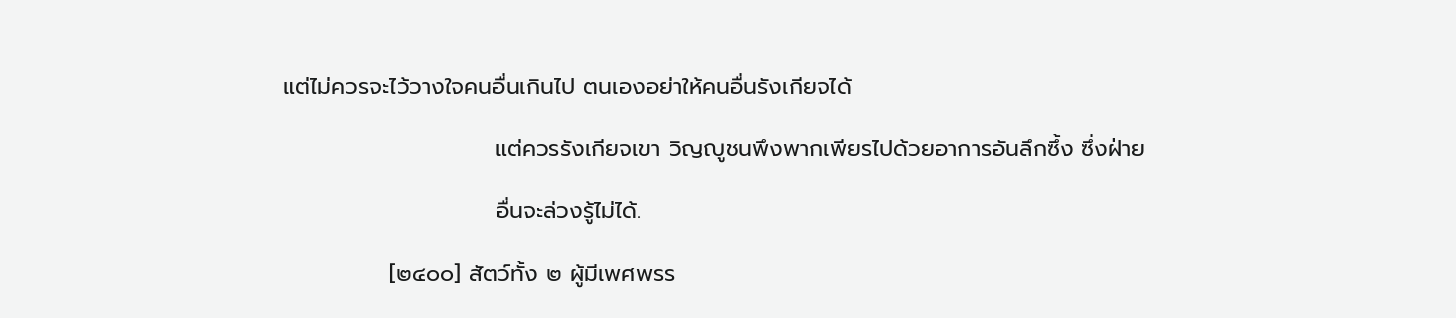แต่ไม่ควรจะไว้วางใจคนอื่นเกินไป ตนเองอย่าให้คนอื่นรังเกียจได้

                          แต่ควรรังเกียจเขา วิญญูชนพึงพากเพียรไปด้วยอาการอันลึกซึ้ง ซึ่งฝ่าย

                          อื่นจะล่วงรู้ไม่ได้.

             [๒๔๐๐] สัตว์ทั้ง ๒ ผู้มีเพศพรร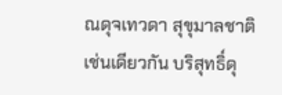ณดุจเทวดา สุขุมาลชาติเช่นเดียวกัน บริสุทธิ์ดุ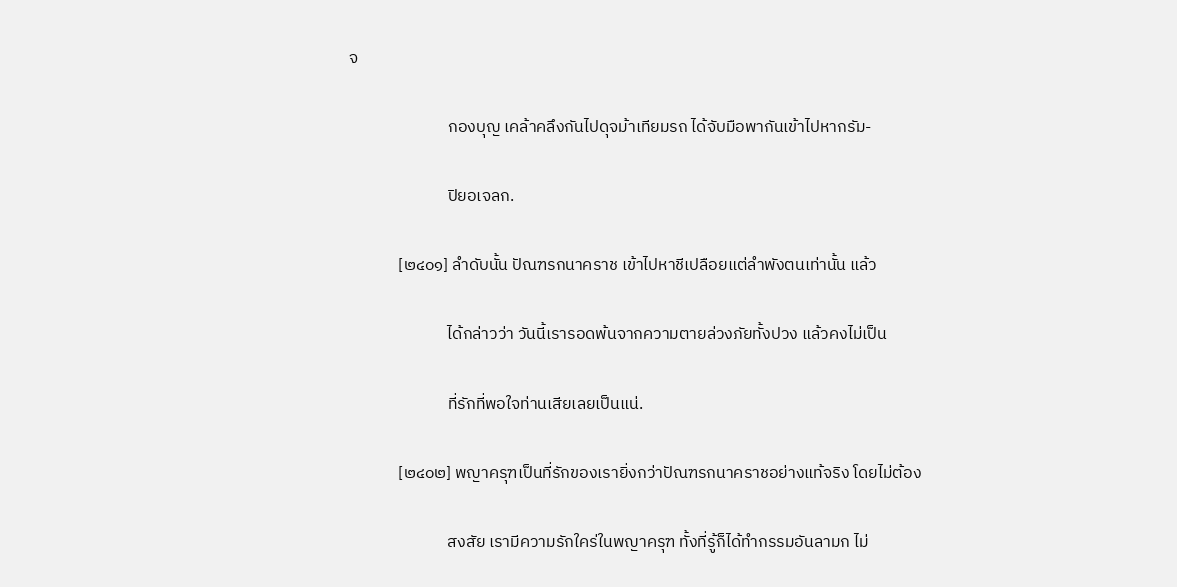จ

                          กองบุญ เคล้าคลึงกันไปดุจม้าเทียมรถ ได้จับมือพากันเข้าไปหากรัม-

                          ปิยอเจลก.

             [๒๔๐๑] ลำดับนั้น ปัณฑรกนาคราช เข้าไปหาชีเปลือยแต่ลำพังตนเท่านั้น แล้ว

                          ได้กล่าวว่า วันนี้เรารอดพ้นจากความตายล่วงภัยทั้งปวง แล้วคงไม่เป็น

                          ที่รักที่พอใจท่านเสียเลยเป็นแน่.

             [๒๔๐๒] พญาครุฑเป็นที่รักของเรายิ่งกว่าปัณฑรกนาคราชอย่างแท้จริง โดยไม่ต้อง

                          สงสัย เรามีความรักใคร่ในพญาครุฑ ทั้งที่รู้ก็ได้ทำกรรมอันลามก ไม่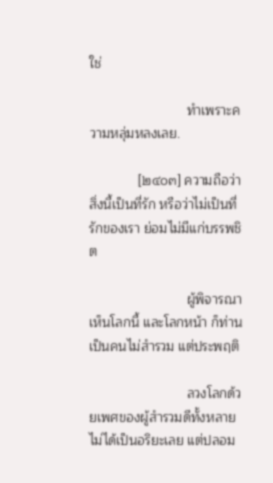ใช่

                          ทำเพราะความหลุ่มหลงเลย.

             [๒๔๐๓] ความถือว่าสิ่งนี้เป็นที่รัก หรือว่าไม่เป็นที่รักของเรา ย่อมไม่มีแก่บรรพชิต

                          ผู้พิจารณาเห็นโลกนี้ และโลกหน้า ก็ท่านเป็นคนไม่สำรวม แต่ประพฤติ

                          ลวงโลกด้วยเพศของผู้สำรวมดีทั้งหลาย ไม่ได้เป็นอริยะเลย แต่ปลอม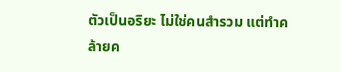ตัวเป็นอริยะ ไม่ใช่คนสำรวม แต่ทำคล้ายค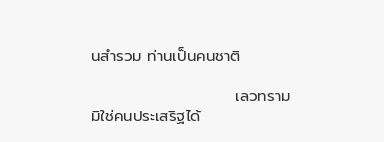นสำรวม ท่านเป็นคนชาติ

                          เลวทราม มิใช่คนประเสริฐได้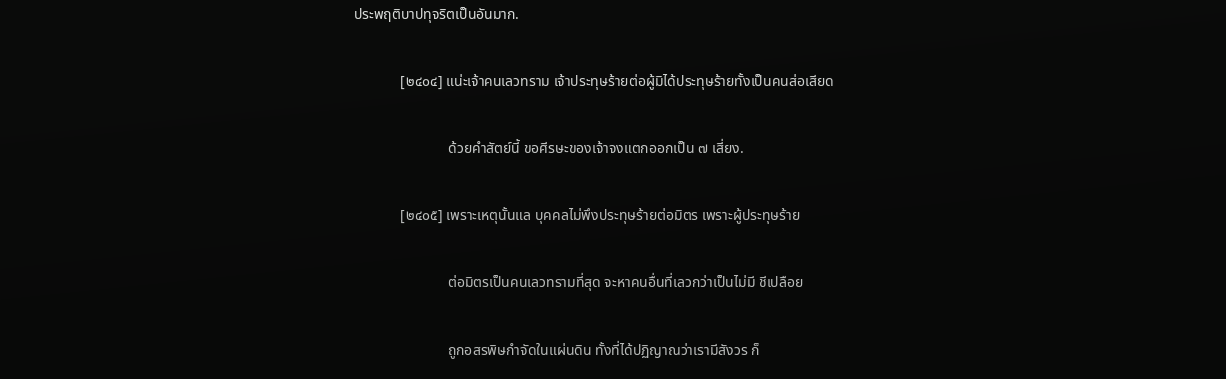ประพฤติบาปทุจริตเป็นอันมาก.

             [๒๔๐๔] แน่ะเจ้าคนเลวทราม เจ้าประทุษร้ายต่อผู้มิได้ประทุษร้ายทั้งเป็นคนส่อเสียด

                          ด้วยคำสัตย์นี้ ขอศีรษะของเจ้าจงแตกออกเป็น ๗ เสี่ยง.

             [๒๔๐๕] เพราะเหตุนั้นแล บุคคลไม่พึงประทุษร้ายต่อมิตร เพราะผู้ประทุษร้าย

                          ต่อมิตรเป็นคนเลวทรามที่สุด จะหาคนอื่นที่เลวกว่าเป็นไม่มี ชีเปลือย

                          ถูกอสรพิษกำจัดในแผ่นดิน ทั้งที่ได้ปฏิญาณว่าเรามีสังวร ก็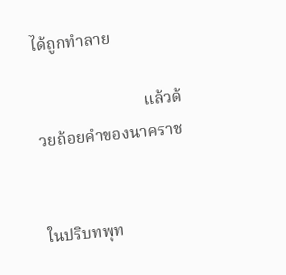ได้ถูกทำลาย

                          แล้วด้วยถ้อยคำของนาคราช


ในปริบทพุท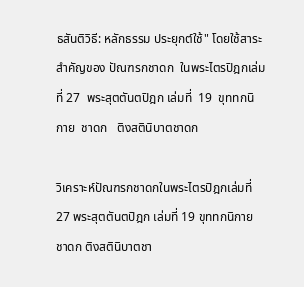ธสันติวิธี: หลักธรรม ประยุกต์ใช้" โดยใช้สาระสำคัญของ ปัณฑรกชาดก  ในพระไตรปิฎกเล่มที่ 27  พระสุตตันตปิฎก เล่มที่  19  ขุททกนิกาย  ชาดก   ติงสตินิบาตชาดก

วิเคราะห์ปัณฑรกชาดกในพระไตรปิฎกเล่มที่ 27 พระสุตตันตปิฎก เล่มที่ 19 ขุททกนิกาย ชาดก ติงสตินิบาตชา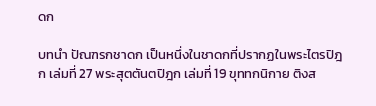ดก

บทนำ ปัณฑรกชาดก เป็นหนึ่งในชาดกที่ปรากฏในพระไตรปิฎก เล่มที่ 27 พระสุตตันตปิฎก เล่มที่ 19 ขุททกนิกาย ติงส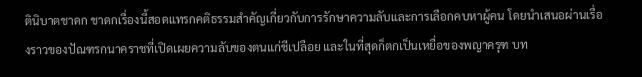ตินิบาตชาดก ชาดกเรื่องนี้สอดแทรกคติธรรมสำคัญเกี่ยวกับการรักษาความลับและการเลือกคบหาผู้คน โดยนำเสนอผ่านเรื่องราวของปัณฑรกนาคราชที่เปิดเผยความลับของตนแก่ชีเปลือย และในที่สุดก็ตกเป็นเหยื่อของพญาครุฑ บท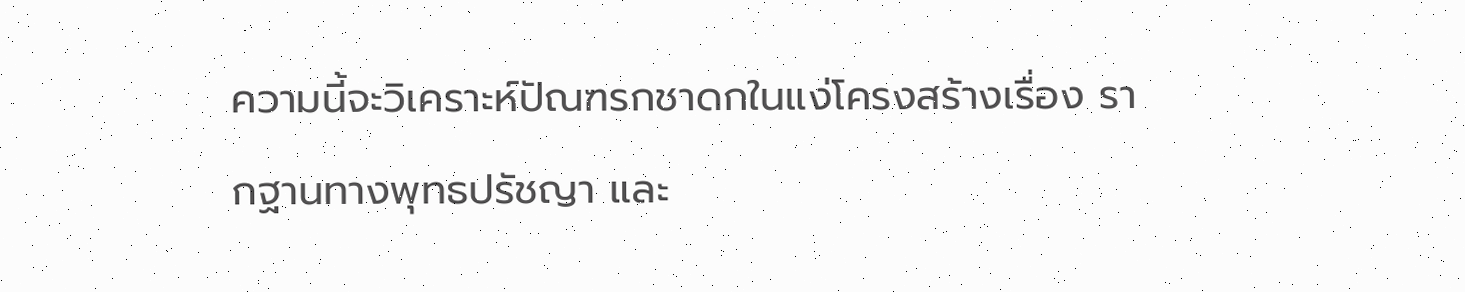ความนี้จะวิเคราะห์ปัณฑรกชาดกในแง่โครงสร้างเรื่อง รากฐานทางพุทธปรัชญา และ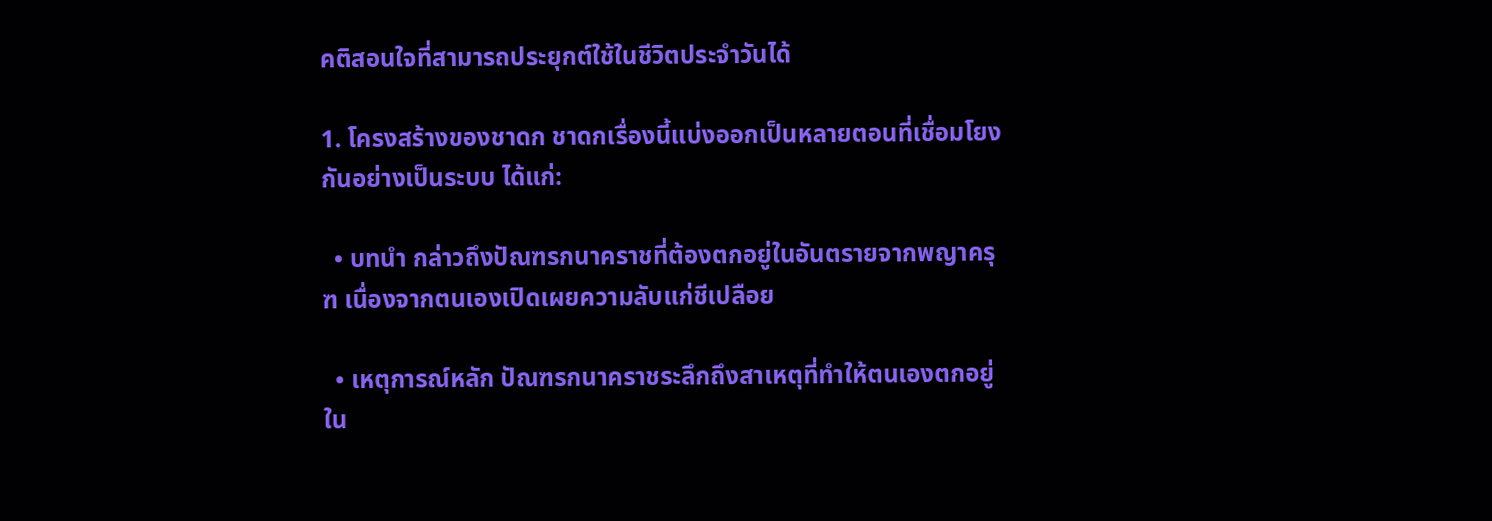คติสอนใจที่สามารถประยุกต์ใช้ในชีวิตประจำวันได้

1. โครงสร้างของชาดก ชาดกเรื่องนี้แบ่งออกเป็นหลายตอนที่เชื่อมโยงกันอย่างเป็นระบบ ได้แก่:

  • บทนำ กล่าวถึงปัณฑรกนาคราชที่ต้องตกอยู่ในอันตรายจากพญาครุฑ เนื่องจากตนเองเปิดเผยความลับแก่ชีเปลือย

  • เหตุการณ์หลัก ปัณฑรกนาคราชระลึกถึงสาเหตุที่ทำให้ตนเองตกอยู่ใน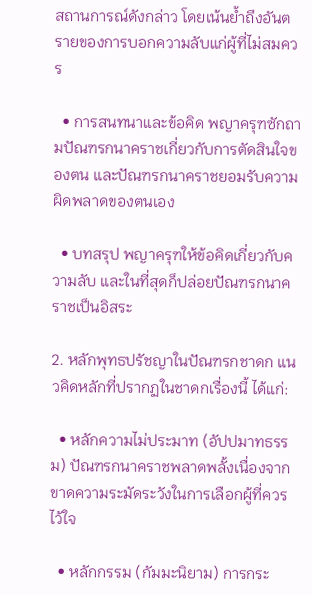สถานการณ์ดังกล่าว โดยเน้นย้ำถึงอันตรายของการบอกความลับแก่ผู้ที่ไม่สมควร

  • การสนทนาและข้อคิด พญาครุฑซักถามปัณฑรกนาคราชเกี่ยวกับการตัดสินใจของตน และปัณฑรกนาคราชยอมรับความผิดพลาดของตนเอง

  • บทสรุป พญาครุฑให้ข้อคิดเกี่ยวกับความลับ และในที่สุดก็ปล่อยปัณฑรกนาคราชเป็นอิสระ

2. หลักพุทธปรัชญาในปัณฑรกชาดก แนวคิดหลักที่ปรากฏในชาดกเรื่องนี้ ได้แก่:

  • หลักความไม่ประมาท (อัปปมาทธรรม) ปัณฑรกนาคราชพลาดพลั้งเนื่องจากขาดความระมัดระวังในการเลือกผู้ที่ควรไว้ใจ

  • หลักกรรม (กัมมะนิยาม) การกระ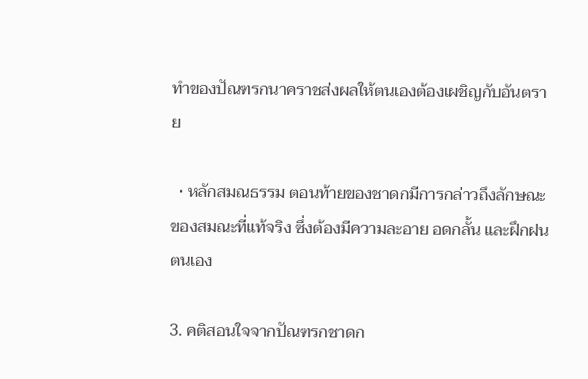ทำของปัณฑรกนาคราชส่งผลให้ตนเองต้องเผชิญกับอันตราย

  • หลักสมณธรรม ตอนท้ายของชาดกมีการกล่าวถึงลักษณะของสมณะที่แท้จริง ซึ่งต้องมีความละอาย อดกลั้น และฝึกฝนตนเอง

3. คติสอนใจจากปัณฑรกชาดก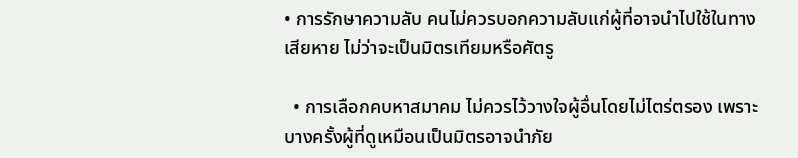• การรักษาความลับ คนไม่ควรบอกความลับแก่ผู้ที่อาจนำไปใช้ในทางเสียหาย ไม่ว่าจะเป็นมิตรเทียมหรือศัตรู

  • การเลือกคบหาสมาคม ไม่ควรไว้วางใจผู้อื่นโดยไม่ไตร่ตรอง เพราะบางครั้งผู้ที่ดูเหมือนเป็นมิตรอาจนำภัย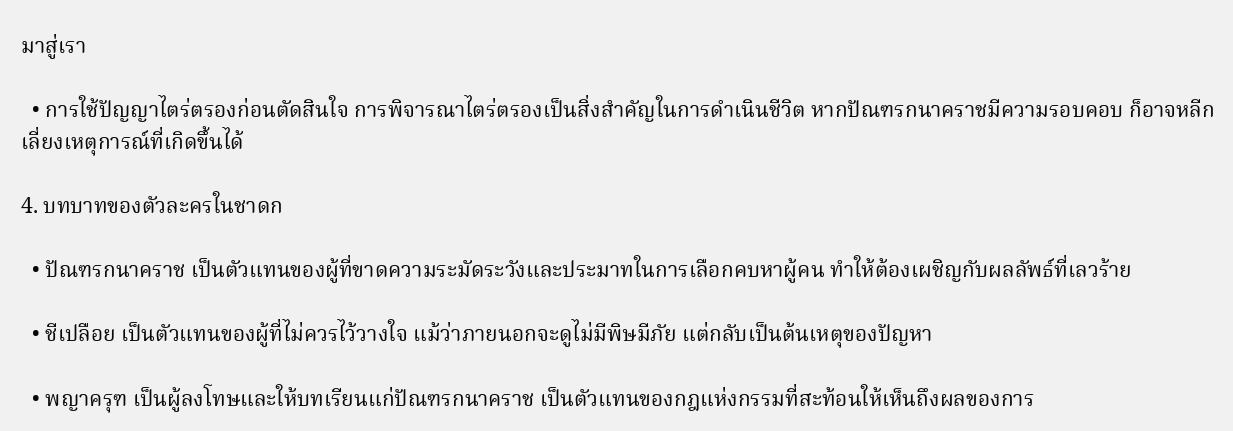มาสู่เรา

  • การใช้ปัญญาไตร่ตรองก่อนตัดสินใจ การพิจารณาไตร่ตรองเป็นสิ่งสำคัญในการดำเนินชีวิต หากปัณฑรกนาคราชมีความรอบคอบ ก็อาจหลีกเลี่ยงเหตุการณ์ที่เกิดขึ้นได้

4. บทบาทของตัวละครในชาดก

  • ปัณฑรกนาคราช เป็นตัวแทนของผู้ที่ขาดความระมัดระวังและประมาทในการเลือกคบหาผู้คน ทำให้ต้องเผชิญกับผลลัพธ์ที่เลวร้าย

  • ชีเปลือย เป็นตัวแทนของผู้ที่ไม่ควรไว้วางใจ แม้ว่าภายนอกจะดูไม่มีพิษมีภัย แต่กลับเป็นต้นเหตุของปัญหา

  • พญาครุฑ เป็นผู้ลงโทษและให้บทเรียนแก่ปัณฑรกนาคราช เป็นตัวแทนของกฎแห่งกรรมที่สะท้อนให้เห็นถึงผลของการ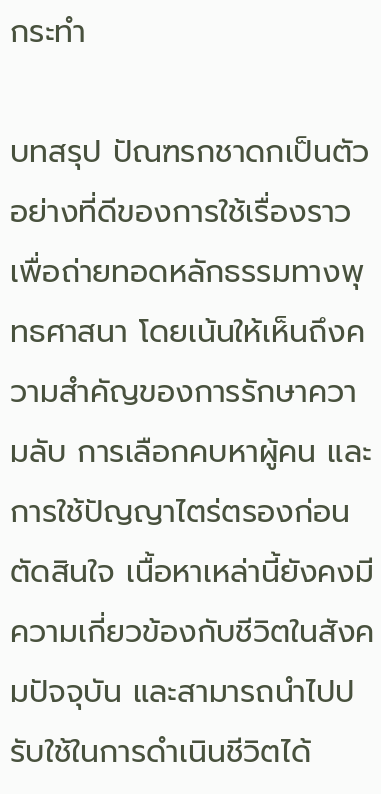กระทำ

บทสรุป ปัณฑรกชาดกเป็นตัวอย่างที่ดีของการใช้เรื่องราวเพื่อถ่ายทอดหลักธรรมทางพุทธศาสนา โดยเน้นให้เห็นถึงความสำคัญของการรักษาความลับ การเลือกคบหาผู้คน และการใช้ปัญญาไตร่ตรองก่อนตัดสินใจ เนื้อหาเหล่านี้ยังคงมีความเกี่ยวข้องกับชีวิตในสังคมปัจจุบัน และสามารถนำไปปรับใช้ในการดำเนินชีวิตได้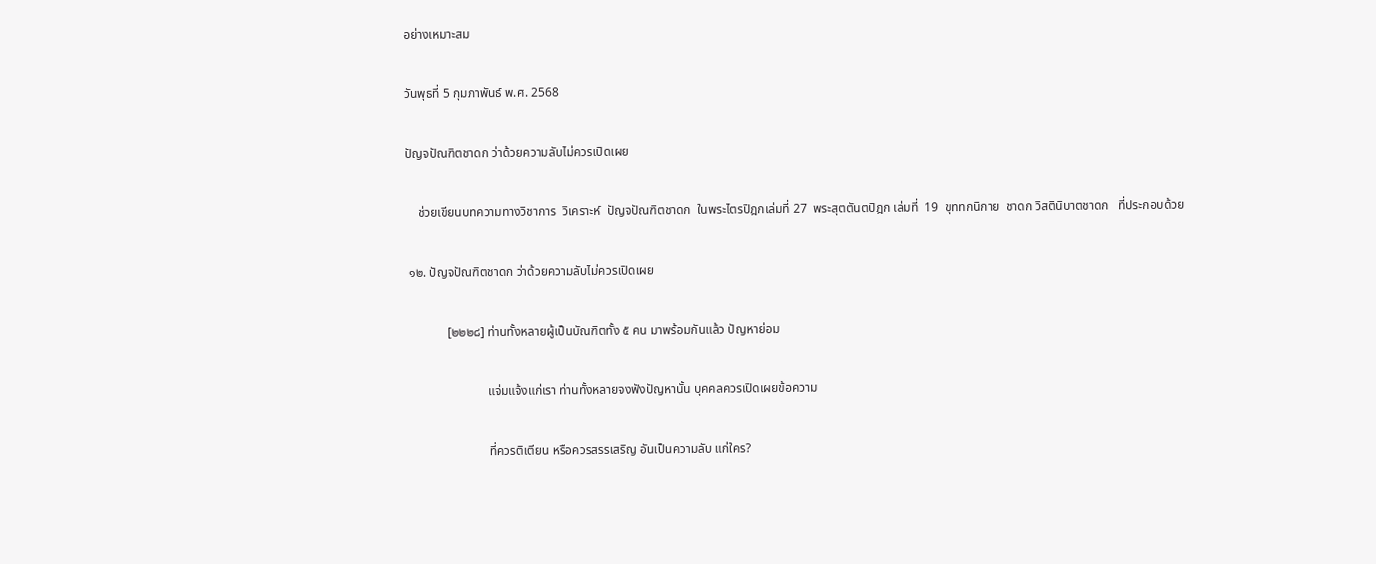อย่างเหมาะสม

วันพุธที่ 5 กุมภาพันธ์ พ.ศ. 2568

ปัญจปัณฑิตชาดก ว่าด้วยความลับไม่ควรเปิดเผย

    ช่วยเขียนบทความทางวิชาการ  วิเคราะห์  ปัญจปัณฑิตชาดก  ในพระไตรปิฎกเล่มที่ 27  พระสุตตันตปิฎก เล่มที่  19  ขุททกนิกาย  ชาดก วิสตินิบาตชาดก   ที่ประกอบด้วย

 ๑๒. ปัญจปัณฑิตชาดก ว่าด้วยความลับไม่ควรเปิดเผย

             [๒๒๒๘] ท่านทั้งหลายผู้เป็นบัณฑิตทั้ง ๕ คน มาพร้อมกันแล้ว ปัญหาย่อม

                          แจ่มแจ้งแก่เรา ท่านทั้งหลายจงฟังปัญหานั้น บุคคลควรเปิดเผยข้อความ

                          ที่ควรติเตียน หรือควรสรรเสริญ อันเป็นความลับ แก่ใคร?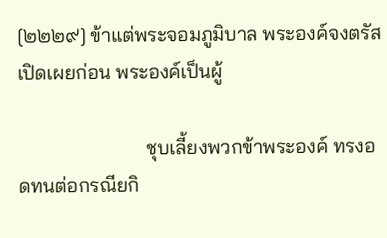[๒๒๒๙] ข้าแต่พระจอมภูมิบาล พระองค์จงตรัสเปิดเผยก่อน พระองค์เป็นผู้

                          ชุบเลี้ยงพวกข้าพระองค์ ทรงอดทนต่อกรณียกิ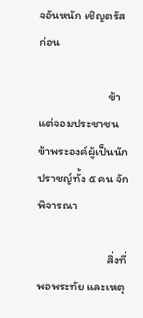จอันหนัก เชิญตรัสก่อน

                          ข้าแต่จอมประชาชน ข้าพระองค์ผู้เป็นนักปราชญ์ทั้ง ๕ คน จักพิจารณา

                          สิ่งที่พอพระทัย และเหตุ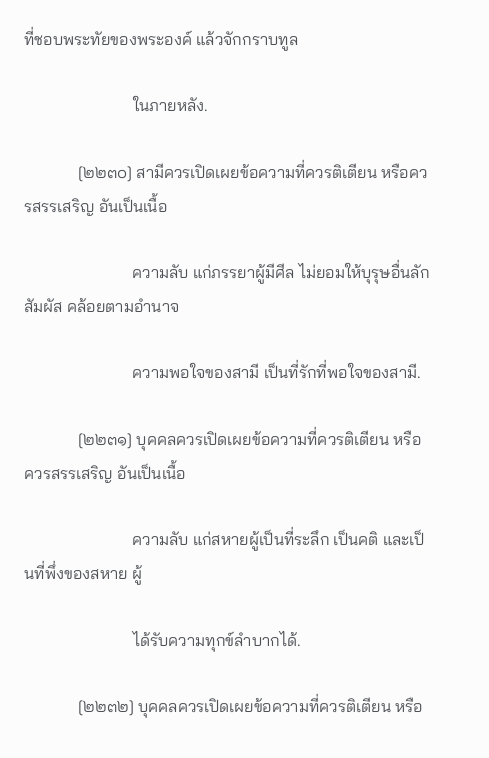ที่ชอบพระทัยของพระองค์ แล้วจักกราบทูล

                          ในภายหลัง.

             [๒๒๓๐] สามีควรเปิดเผยข้อความที่ควรติเตียน หรือควรสรรเสริญ อันเป็นเนื้อ

                          ความลับ แก่ภรรยาผู้มีศีล ไม่ยอมให้บุรุษอื่นลักสัมผัส คล้อยตามอำนาจ

                          ความพอใจของสามี เป็นที่รักที่พอใจของสามี.

             [๒๒๓๑] บุคคลควรเปิดเผยข้อความที่ควรติเตียน หรือควรสรรเสริญ อันเป็นเนื้อ

                          ความลับ แก่สหายผู้เป็นที่ระลึก เป็นคติ และเป็นที่พึ่งของสหาย ผู้

                          ได้รับความทุกข์ลำบากได้.

             [๒๒๓๒] บุคคลควรเปิดเผยข้อความที่ควรติเตียน หรือ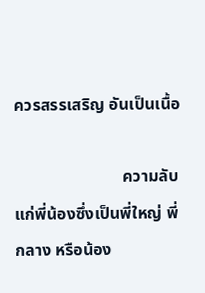ควรสรรเสริญ อันเป็นเนื้อ

                          ความลับ แก่พี่น้องซึ่งเป็นพี่ใหญ่ พี่กลาง หรือน้อง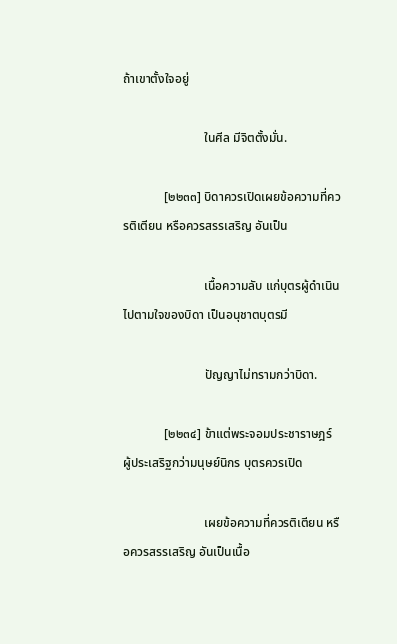ถ้าเขาตั้งใจอยู่

                          ในศีล มีจิตตั้งมั่น.

             [๒๒๓๓] บิดาควรเปิดเผยข้อความที่ควรติเตียน หรือควรสรรเสริญ อันเป็น

                          เนื้อความลับ แก่บุตรผู้ดำเนินไปตามใจของบิดา เป็นอนุชาตบุตรมี

                          ปัญญาไม่ทรามกว่าบิดา.

             [๒๒๓๔] ข้าแต่พระจอมประชาราษฎร์ ผู้ประเสริฐกว่ามนุษย์นิกร บุตรควรเปิด

                          เผยข้อความที่ควรติเตียน หรือควรสรรเสริญ อันเป็นเนื้อ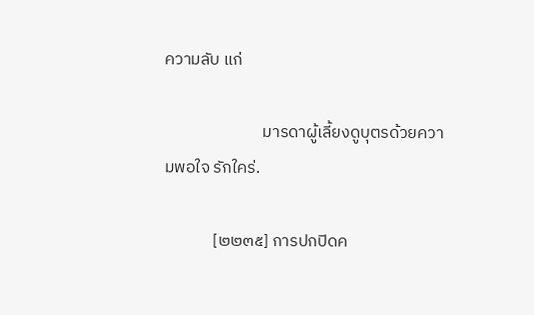ความลับ แก่

                          มารดาผู้เลี้ยงดูบุตรด้วยความพอใจ รักใคร่.

             [๒๒๓๕] การปกปิดค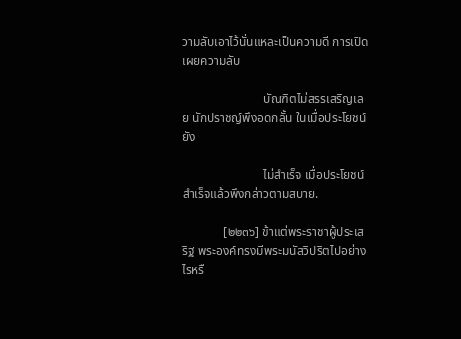วามลับเอาไว้นั่นแหละเป็นความดี การเปิดเผยความลับ

                          บัณฑิตไม่สรรเสริญเลย นักปราชญ์พึงอดกลั้น ในเมื่อประโยชน์ยัง

                          ไม่สำเร็จ เมื่อประโยชน์สำเร็จแล้วพึงกล่าวตามสบาย.

             [๒๒๓๖] ข้าแต่พระราชาผู้ประเสริฐ พระองค์ทรงมีพระมนัสวิปริตไปอย่างไรหรื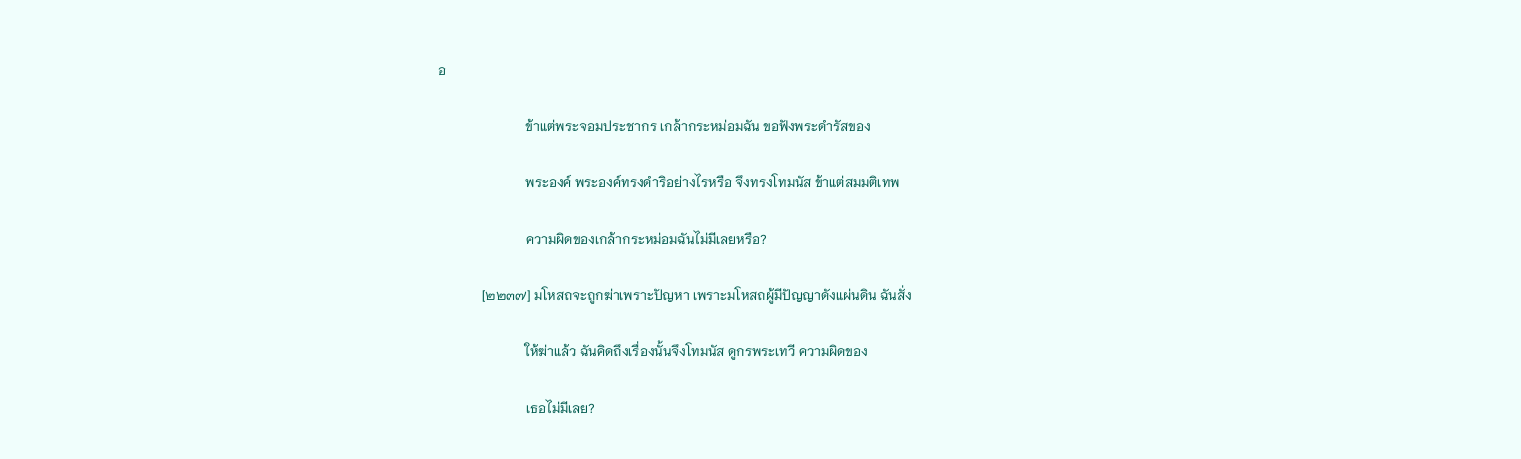อ

                          ข้าแต่พระจอมประชากร เกล้ากระหม่อมฉัน ขอฟังพระดำรัสของ

                          พระองค์ พระองค์ทรงดำริอย่างไรหรือ จึงทรงโทมนัส ข้าแต่สมมติเทพ

                          ความผิดของเกล้ากระหม่อมฉันไม่มีเลยหรือ?

             [๒๒๓๗] มโหสถจะถูกฆ่าเพราะปัญหา เพราะมโหสถผู้มีปัญญาดังแผ่นดิน ฉันสั่ง

                          ให้ฆ่าแล้ว ฉันคิดถึงเรื่องนั้นจึงโทมนัส ดูกรพระเทวี ความผิดของ

                          เธอไม่มีเลย?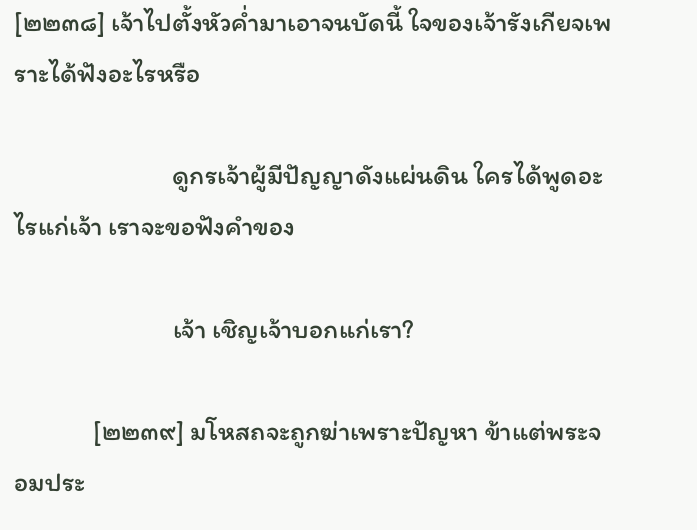[๒๒๓๘] เจ้าไปตั้งหัวค่ำมาเอาจนบัดนี้ ใจของเจ้ารังเกียจเพราะได้ฟังอะไรหรือ

                          ดูกรเจ้าผู้มีปัญญาดังแผ่นดิน ใครได้พูดอะไรแก่เจ้า เราจะขอฟังคำของ

                          เจ้า เชิญเจ้าบอกแก่เรา?

             [๒๒๓๙] มโหสถจะถูกฆ่าเพราะปัญหา ข้าแต่พระจอมประ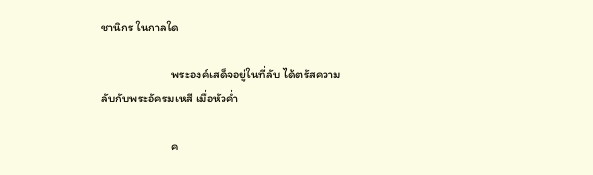ชานิกร ในกาลใด

                          พระองค์เสด็จอยู่ในที่ลับ ได้ตรัสความลับกับพระอัครมเหสี เมื่อหัวค่ำ

                          ค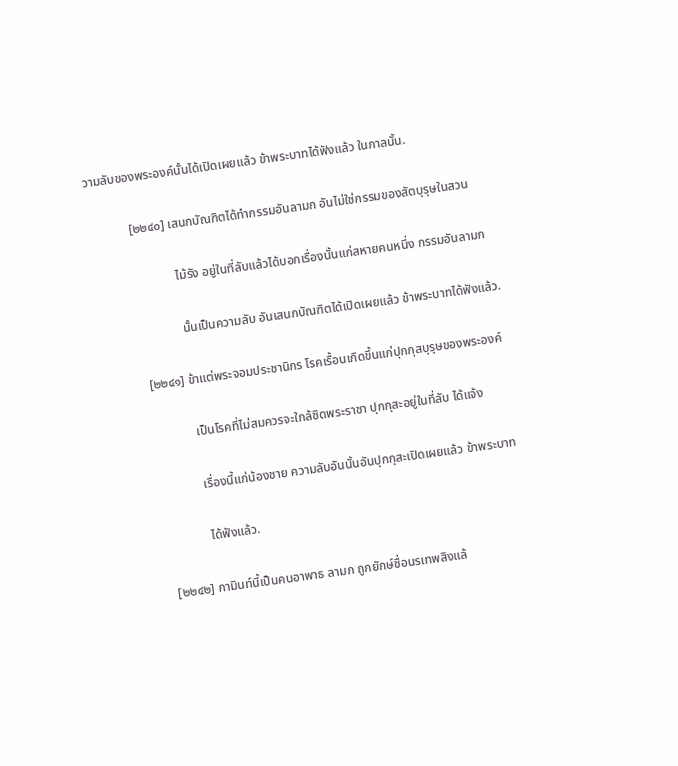วามลับของพระองค์นั้นได้เปิดเผยแล้ว ข้าพระบาทได้ฟังแล้ว ในกาลนั้น.

             [๒๒๔๐] เสนกบัณฑิตได้ทำกรรมอันลามก อันไม่ใช่กรรมของสัตบุรุษในสวน

                          ไม้รัง อยู่ในที่ลับแล้วได้บอกเรื่องนั้นแก่สหายคนหนึ่ง กรรมอันลามก

                          นั้นเป็นความลับ อันเสนกบัณฑิตได้เปิดเผยแล้ว ข้าพระบาทได้ฟังแล้ว.

             [๒๒๔๑] ข้าแต่พระจอมประชานิกร โรคเรื้อนเกิดขึ้นแก่ปุกกุสบุรุษของพระองค์

                          เป็นโรคที่ไม่สมควรจะใกล้ชิดพระราชา ปุกกุสะอยู่ในที่ลับ ได้แจ้ง

                          เรื่องนี้แก่น้องชาย ความลับอันนั้นอันปุกกุสะเปิดเผยแล้ว ข้าพระบาท

                          ได้ฟังแล้ว.

             [๒๒๔๒] กามินท์นี้เป็นคนอาพาธ ลามก ถูกยักษ์ชื่อนรเทพสิงแล้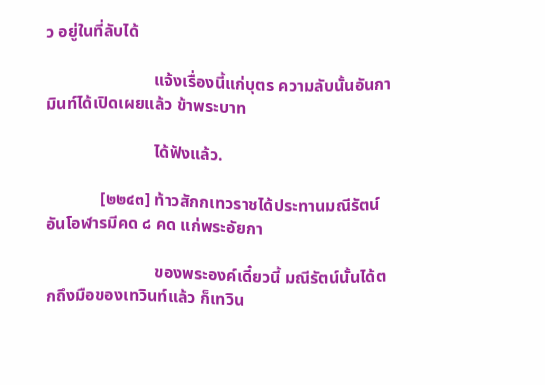ว อยู่ในที่ลับได้

                          แจ้งเรื่องนี้แก่บุตร ความลับนั้นอันกามินท์ได้เปิดเผยแล้ว ข้าพระบาท

                          ได้ฟังแล้ว.

             [๒๒๔๓] ท้าวสักกเทวราชได้ประทานมณีรัตน์อันโอฬารมีคด ๘ คด แก่พระอัยกา

                          ของพระองค์เดี๋ยวนี้ มณีรัตน์นั้นได้ตกถึงมือของเทวินท์แล้ว ก็เทวิน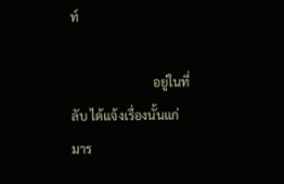ท์

                          อยู่ในที่ลับ ได้แจ้งเรื่องนั้นแก่มาร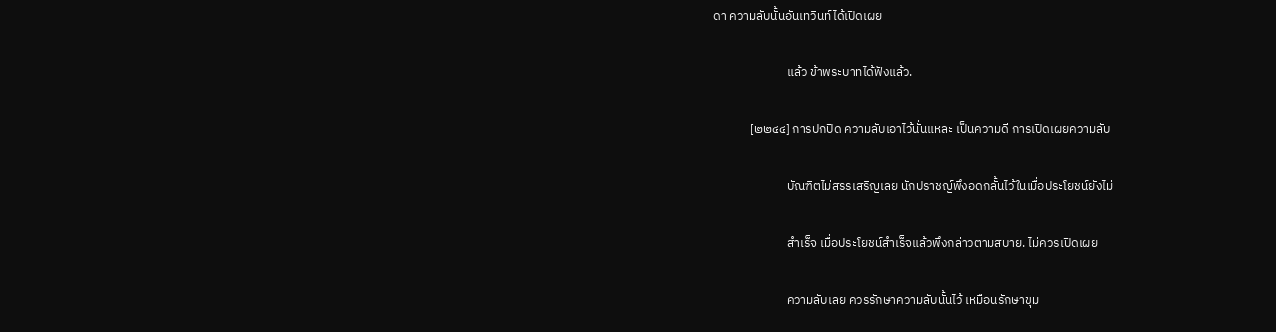ดา ความลับนั้นอันเทวินท์ได้เปิดเผย

                          แล้ว ข้าพระบาทได้ฟังแล้ว.

             [๒๒๔๔] การปกปิด ความลับเอาไว้นั่นแหละ เป็นความดี การเปิดเผยความลับ

                          บัณฑิตไม่สรรเสริญเลย นักปราชญ์พึงอดกลั้นไว้ในเมื่อประโยชน์ยังไม่

                          สำเร็จ เมื่อประโยชน์สำเร็จแล้วพึงกล่าวตามสบาย. ไม่ควรเปิดเผย

                          ความลับเลย ควรรักษาความลับนั้นไว้ เหมือนรักษาขุม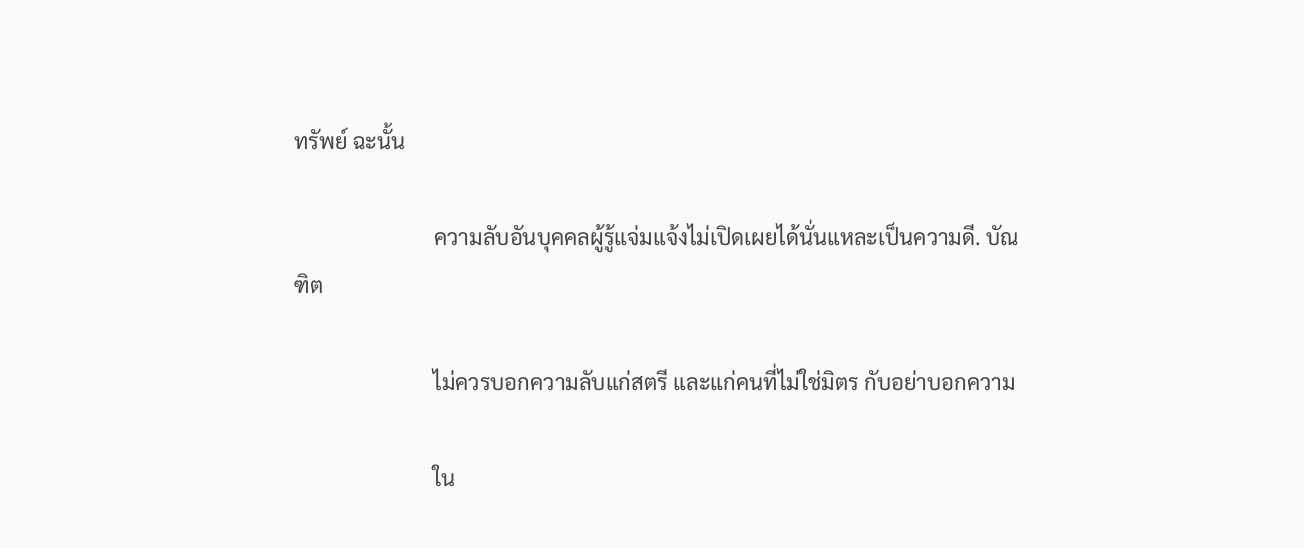ทรัพย์ ฉะนั้น

                          ความลับอันบุคคลผู้รู้แจ่มแจ้งไม่เปิดเผยได้นั่นแหละเป็นความดี. บัณฑิต

                          ไม่ควรบอกความลับแก่สตรี และแก่คนที่ไม่ใช่มิตร กับอย่าบอกความ

                          ใน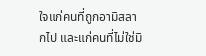ใจแก่คนที่ถูกอามิสลากไป และแก่คนที่ไม่ใช่มิ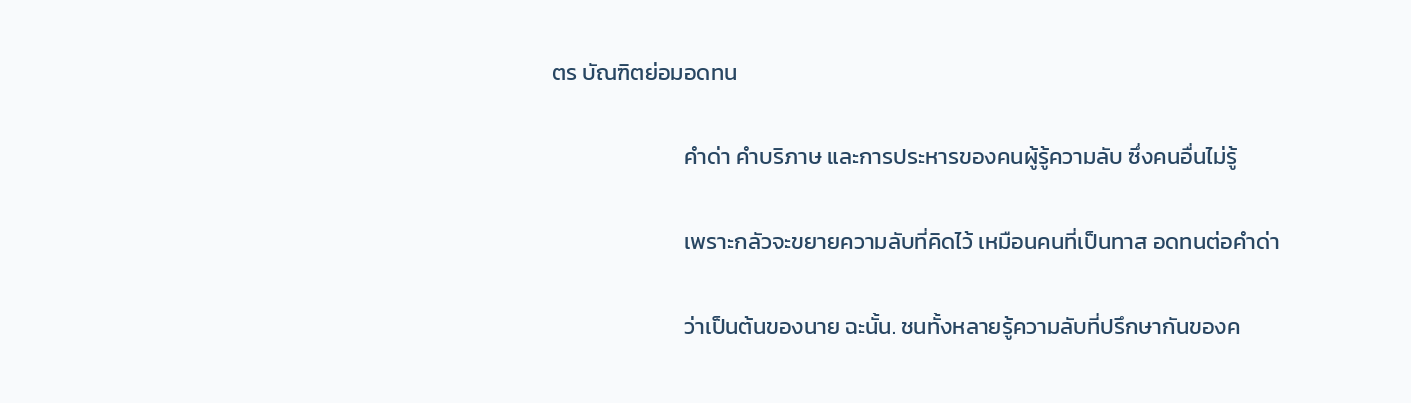ตร บัณฑิตย่อมอดทน

                          คำด่า คำบริภาษ และการประหารของคนผู้รู้ความลับ ซึ่งคนอื่นไม่รู้

                          เพราะกลัวจะขยายความลับที่คิดไว้ เหมือนคนที่เป็นทาส อดทนต่อคำด่า

                          ว่าเป็นต้นของนาย ฉะนั้น. ชนทั้งหลายรู้ความลับที่ปรึกษากันของค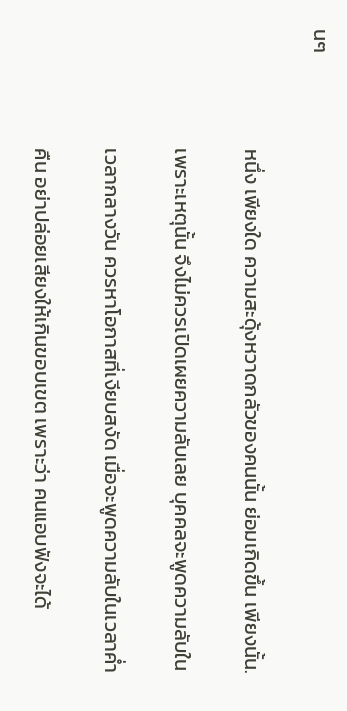นๆ

                          หนึ่ง เพียงใด ความสะดุ้งหวาดกลัวของคนนั้น ย่อมเกิดขึ้น เพียงนั้น.

                          เพราะเหตุนั้น จึงไม่ควรเปิดเผยความลับเลย บุคคลจะพูดความลับใน

                          เวลากลางวัน ควรหาโอกาสที่เงียบสงัด เมื่อจะพูดความลับในเวลาค่ำ

                          คืน อย่าปล่อยเสียงให้เกินขอบเขต เพราะว่า คนแอบฟังจะได้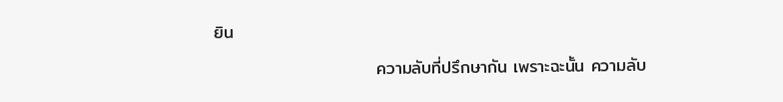ยิน

                          ความลับที่ปรึกษากัน เพราะฉะนั้น ความลับ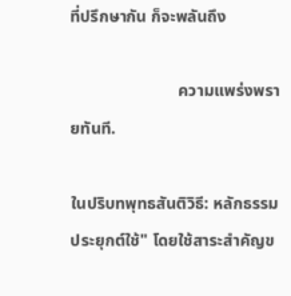ที่ปรึกษากัน ก็จะพลันถึง

                          ความแพร่งพรายทันที.

ในปริบทพุทธสันติวิธี: หลักธรรม ประยุกต์ใช้" โดยใช้สาระสำคัญข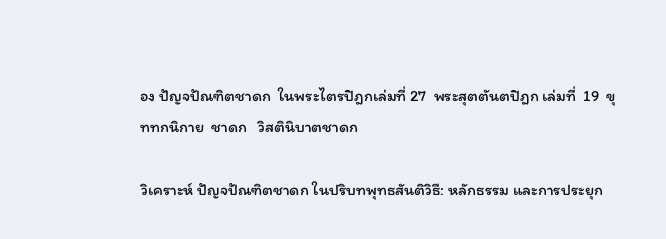อง ปัญจปัณฑิตชาดก  ในพระไตรปิฎกเล่มที่ 27  พระสุตตันตปิฎก เล่มที่  19  ขุททกนิกาย  ชาดก   วิสตินิบาตชาดก

วิเคราะห์ ปัญจปัณฑิตชาดก ในปริบทพุทธสันติวิธี: หลักธรรม และการประยุก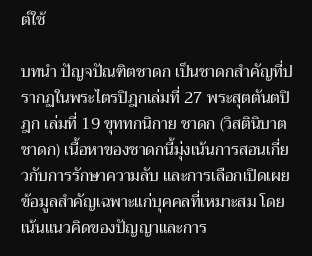ต์ใช้

บทนำ ปัญจปัณฑิตชาดก เป็นชาดกสำคัญที่ปรากฏในพระไตรปิฎกเล่มที่ 27 พระสุตตันตปิฎก เล่มที่ 19 ขุททกนิกาย ชาดก (วิสตินิบาตชาดก) เนื้อหาของชาดกนี้มุ่งเน้นการสอนเกี่ยวกับการรักษาความลับ และการเลือกเปิดเผยข้อมูลสำคัญเฉพาะแก่บุคคลที่เหมาะสม โดยเน้นแนวคิดของปัญญาและการ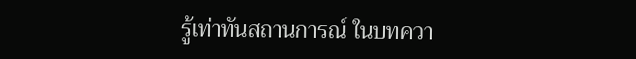รู้เท่าทันสถานการณ์ ในบทควา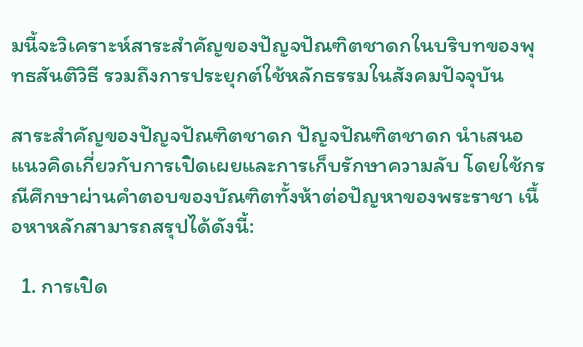มนี้จะวิเคราะห์สาระสำคัญของปัญจปัณฑิตชาดกในบริบทของพุทธสันติวิธี รวมถึงการประยุกต์ใช้หลักธรรมในสังคมปัจจุบัน

สาระสำคัญของปัญจปัณฑิตชาดก ปัญจปัณฑิตชาดก นำเสนอแนวคิดเกี่ยวกับการเปิดเผยและการเก็บรักษาความลับ โดยใช้กรณีศึกษาผ่านคำตอบของบัณฑิตทั้งห้าต่อปัญหาของพระราชา เนื้อหาหลักสามารถสรุปได้ดังนี้:

  1. การเปิด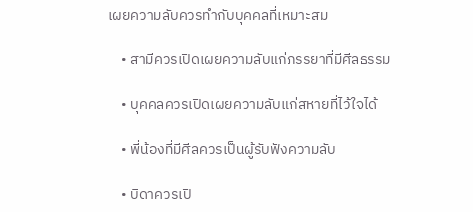เผยความลับควรทำกับบุคคลที่เหมาะสม

    • สามีควรเปิดเผยความลับแก่ภรรยาที่มีศีลธรรม

    • บุคคลควรเปิดเผยความลับแก่สหายที่ไว้ใจได้

    • พี่น้องที่มีศีลควรเป็นผู้รับฟังความลับ

    • บิดาควรเปิ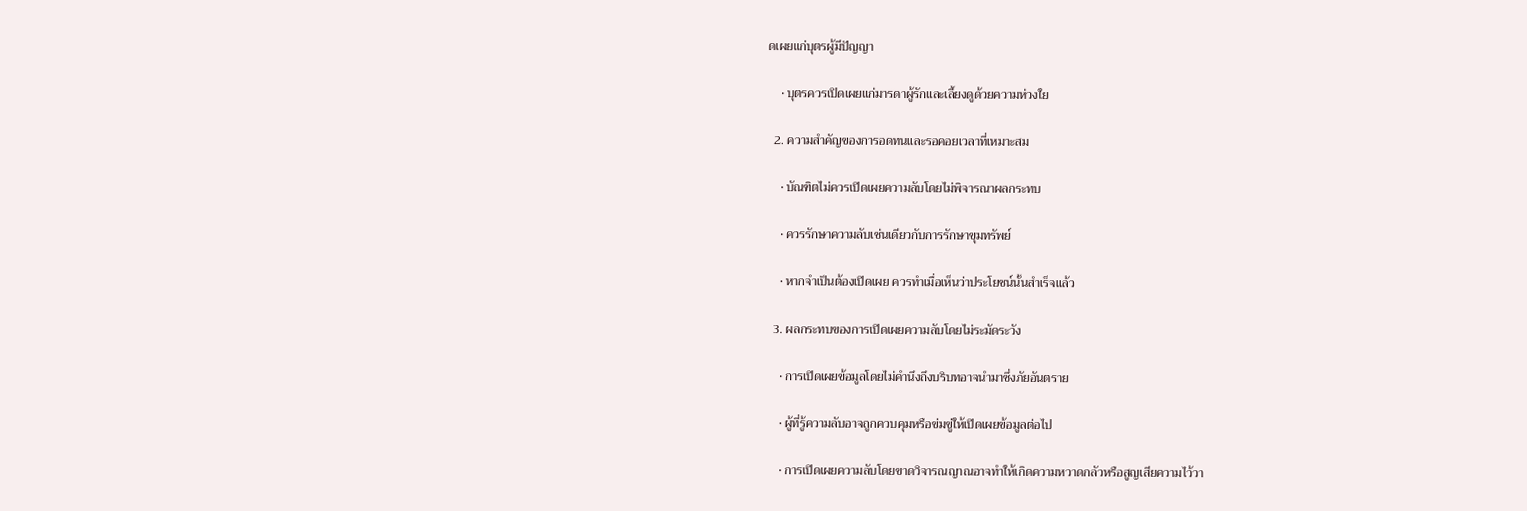ดเผยแก่บุตรผู้มีปัญญา

    • บุตรควรเปิดเผยแก่มารดาผู้รักและเลี้ยงดูด้วยความห่วงใย

  2. ความสำคัญของการอดทนและรอคอยเวลาที่เหมาะสม

    • บัณฑิตไม่ควรเปิดเผยความลับโดยไม่พิจารณาผลกระทบ

    • ควรรักษาความลับเช่นเดียวกับการรักษาขุมทรัพย์

    • หากจำเป็นต้องเปิดเผย ควรทำเมื่อเห็นว่าประโยชน์นั้นสำเร็จแล้ว

  3. ผลกระทบของการเปิดเผยความลับโดยไม่ระมัดระวัง

    • การเปิดเผยข้อมูลโดยไม่คำนึงถึงบริบทอาจนำมาซึ่งภัยอันตราย

    • ผู้ที่รู้ความลับอาจถูกควบคุมหรือข่มขู่ให้เปิดเผยข้อมูลต่อไป

    • การเปิดเผยความลับโดยขาดวิจารณญาณอาจทำให้เกิดความหวาดกลัวหรือสูญเสียความไว้วา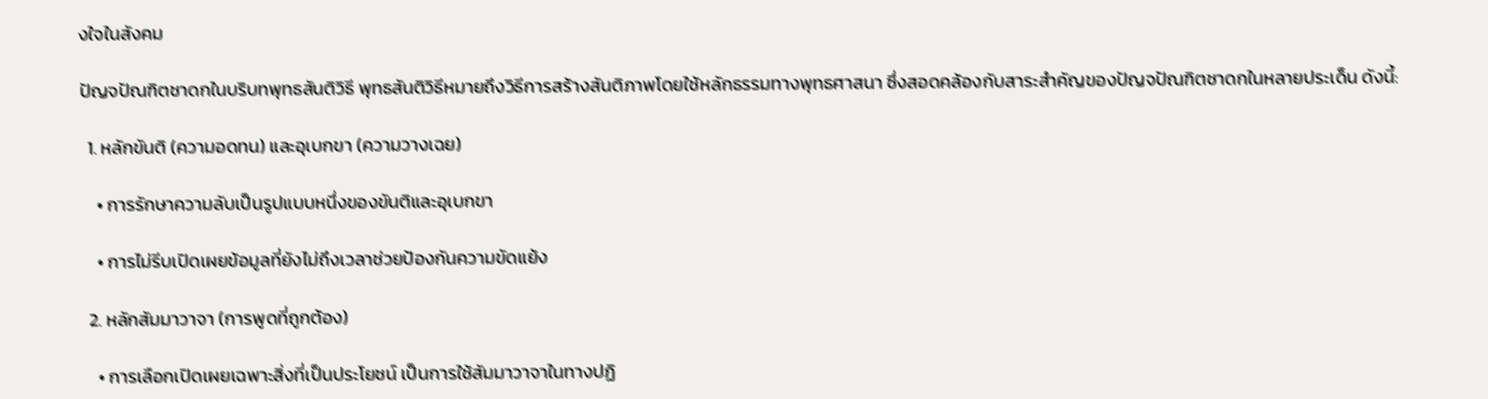งใจในสังคม

ปัญจปัณฑิตชาดกในบริบทพุทธสันติวิธี พุทธสันติวิธีหมายถึงวิธีการสร้างสันติภาพโดยใช้หลักธรรมทางพุทธศาสนา ซึ่งสอดคล้องกับสาระสำคัญของปัญจปัณฑิตชาดกในหลายประเด็น ดังนี้:

  1. หลักขันติ (ความอดทน) และอุเบกขา (ความวางเฉย)

    • การรักษาความลับเป็นรูปแบบหนึ่งของขันติและอุเบกขา

    • การไม่รีบเปิดเผยข้อมูลที่ยังไม่ถึงเวลาช่วยป้องกันความขัดแย้ง

  2. หลักสัมมาวาจา (การพูดที่ถูกต้อง)

    • การเลือกเปิดเผยเฉพาะสิ่งที่เป็นประโยชน์ เป็นการใช้สัมมาวาจาในทางปฏิ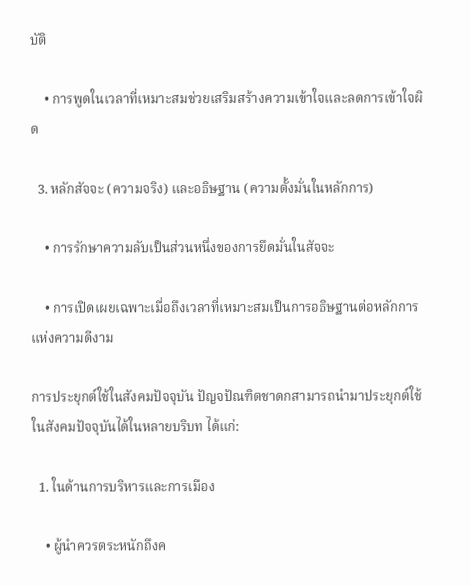บัติ

    • การพูดในเวลาที่เหมาะสมช่วยเสริมสร้างความเข้าใจและลดการเข้าใจผิด

  3. หลักสัจจะ (ความจริง) และอธิษฐาน (ความตั้งมั่นในหลักการ)

    • การรักษาความลับเป็นส่วนหนึ่งของการยึดมั่นในสัจจะ

    • การเปิดเผยเฉพาะเมื่อถึงเวลาที่เหมาะสมเป็นการอธิษฐานต่อหลักการแห่งความดีงาม

การประยุกต์ใช้ในสังคมปัจจุบัน ปัญจปัณฑิตชาดกสามารถนำมาประยุกต์ใช้ในสังคมปัจจุบันได้ในหลายบริบท ได้แก่:

  1. ในด้านการบริหารและการเมือง

    • ผู้นำควรตระหนักถึงค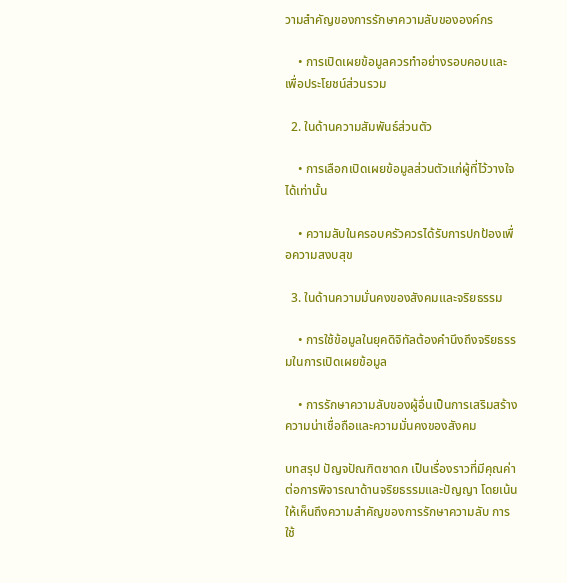วามสำคัญของการรักษาความลับขององค์กร

    • การเปิดเผยข้อมูลควรทำอย่างรอบคอบและเพื่อประโยชน์ส่วนรวม

  2. ในด้านความสัมพันธ์ส่วนตัว

    • การเลือกเปิดเผยข้อมูลส่วนตัวแก่ผู้ที่ไว้วางใจได้เท่านั้น

    • ความลับในครอบครัวควรได้รับการปกป้องเพื่อความสงบสุข

  3. ในด้านความมั่นคงของสังคมและจริยธรรม

    • การใช้ข้อมูลในยุคดิจิทัลต้องคำนึงถึงจริยธรรมในการเปิดเผยข้อมูล

    • การรักษาความลับของผู้อื่นเป็นการเสริมสร้างความน่าเชื่อถือและความมั่นคงของสังคม

บทสรุป ปัญจปัณฑิตชาดก เป็นเรื่องราวที่มีคุณค่าต่อการพิจารณาด้านจริยธรรมและปัญญา โดยเน้นให้เห็นถึงความสำคัญของการรักษาความลับ การใช้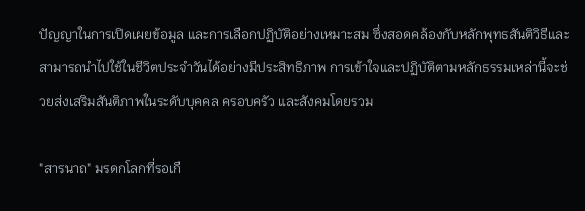ปัญญาในการเปิดเผยข้อมูล และการเลือกปฏิบัติอย่างเหมาะสม ซึ่งสอดคล้องกับหลักพุทธสันติวิธีและสามารถนำไปใช้ในชีวิตประจำวันได้อย่างมีประสิทธิภาพ การเข้าใจและปฏิบัติตามหลักธรรมเหล่านี้จะช่วยส่งเสริมสันติภาพในระดับบุคคล ครอบครัว และสังคมโดยรวม

"สารนาถ" มรดกโลกที่รอเกื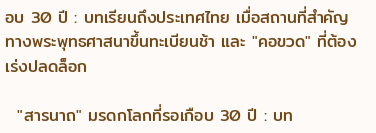อบ 30 ปี : บทเรียนถึงประเทศไทย เมื่อสถานที่สำคัญทางพระพุทธศาสนาขึ้นทะเบียนช้า และ "คอขวด" ที่ต้องเร่งปลดล็อก

  "สารนาถ" มรดกโลกที่รอเกือบ 30 ปี : บท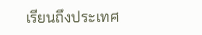เรียนถึงประเทศ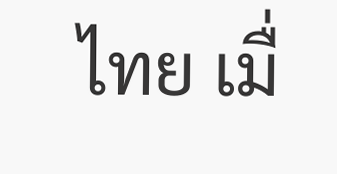ไทย เมื่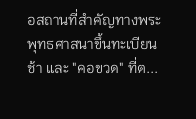อสถานที่สำคัญทางพระพุทธศาสนาขึ้นทะเบียนช้า และ "คอขวด" ที่ต...